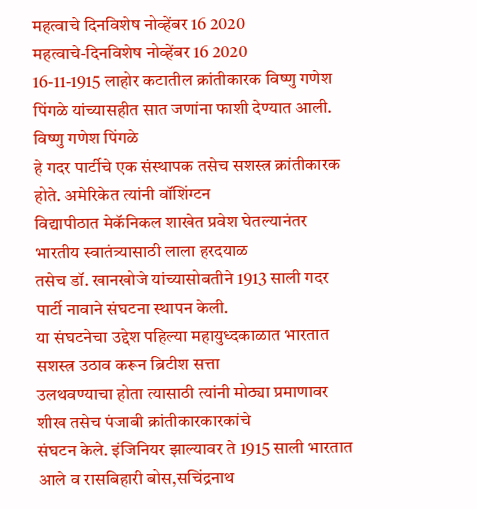महत्वाचे दिनविशेष नोव्हेंबर 16 2020
महत्वाचे-दिनविशेष नोव्हेंबर 16 2020
16-11-1915 लाहोर कटातील क्रांतीकारक विष्णु गणेश पिंगळे यांच्यासहीत सात जणांना फाशी देण्यात आली.
विष्णु गणेश पिंगळे
हे गदर पार्टीचे एक संस्थापक तसेच सशस्त्र क्रांतीकारक होते. अमेरिकेत त्यांनी वॉशिंग्टन
विद्यापीठात मेकॅनिकल शाखेत प्रवेश घेतल्यानंतर भारतीय स्वातंत्र्यासाठी लाला हरदयाळ
तसेच डॉ. खानखोजे यांच्यासोबतीने 1913 साली गदर पार्टी नावाने संघटना स्थापन केली.
या संघटनेचा उद्देश पहिल्या महायुध्दकाळात भारतात सशस्त्र उठाव करून ब्रिटीश सत्ता
उलथवण्याचा होता त्यासाठी त्यांनी मोठ्या प्रमाणावर शीख तसेच पंजाबी क्रांतीकारकारकांचे
संघटन केले. इंजिनियर झाल्यावर ते 1915 साली भारतात आले व रासबिहारी बोस,सचिंद्रनाथ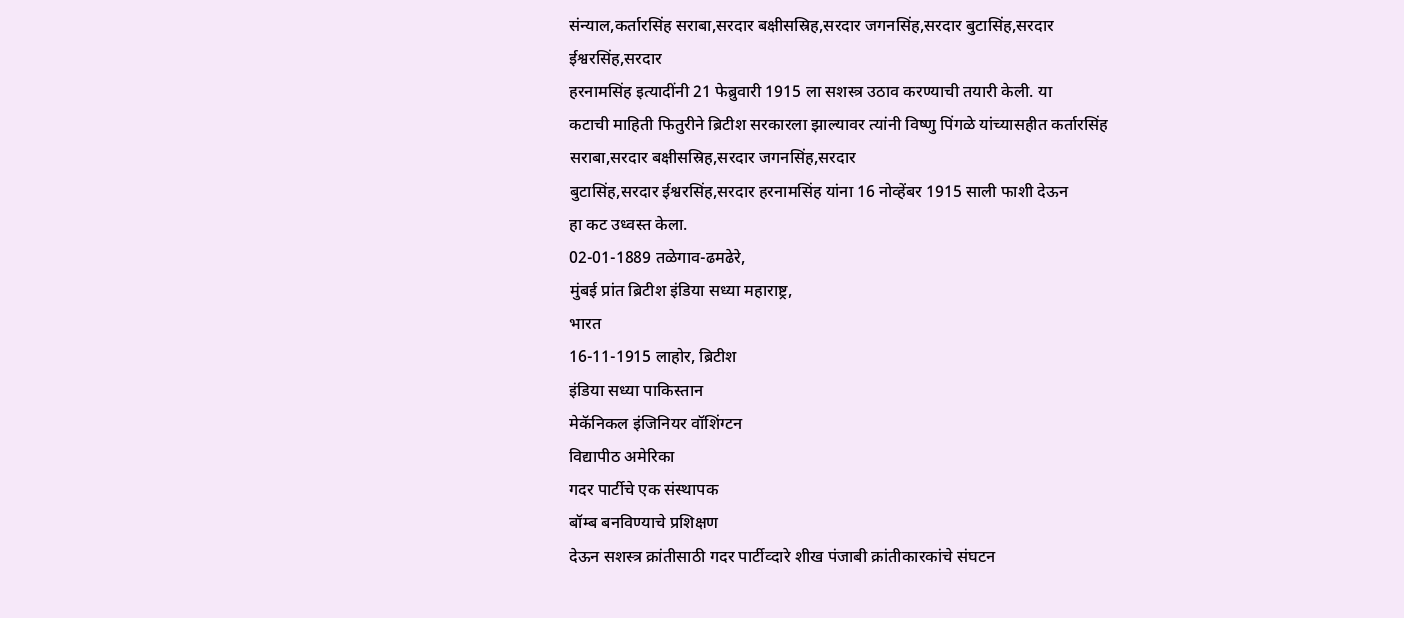संन्याल,कर्तारसिंह सराबा,सरदार बक्षीसस्रिह,सरदार जगनसिंह,सरदार बुटासिंह,सरदार ईश्वरसिंह,सरदार
हरनामसिंह इत्यादींनी 21 फेब्रुवारी 1915 ला सशस्त्र उठाव करण्याची तयारी केली. या
कटाची माहिती फितुरीने ब्रिटीश सरकारला झाल्यावर त्यांनी विष्णु पिंगळे यांच्यासहीत कर्तारसिंह सराबा,सरदार बक्षीसस्रिह,सरदार जगनसिंह,सरदार
बुटासिंह,सरदार ईश्वरसिंह,सरदार हरनामसिंह यांना 16 नोव्हेंबर 1915 साली फाशी देऊन
हा कट उध्वस्त केला.
02-01-1889 तळेगाव-ढमढेरे,
मुंबई प्रांत ब्रिटीश इंडिया सध्या महाराष्ट्र,
भारत
16-11-1915 लाहोर, ब्रिटीश
इंडिया सध्या पाकिस्तान
मेकॅनिकल इंजिनियर वॉशिंग्टन
विद्यापीठ अमेरिका
गदर पार्टीचे एक संस्थापक
बॉम्ब बनविण्याचे प्रशिक्षण
देऊन सशस्त्र क्रांतीसाठी गदर पार्टीव्दारे शीख पंजाबी क्रांतीकारकांचे संघटन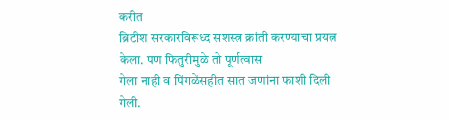करीत
ब्रिटीश सरकारविरूध्द सशस्त्र क्रांती करण्याचा प्रयत्न केला. पण फितुरीमुळे तो पूर्णत्वास
गेला नाही व पिंगळेंसहीत सात जणांना फाशी दिली गेली.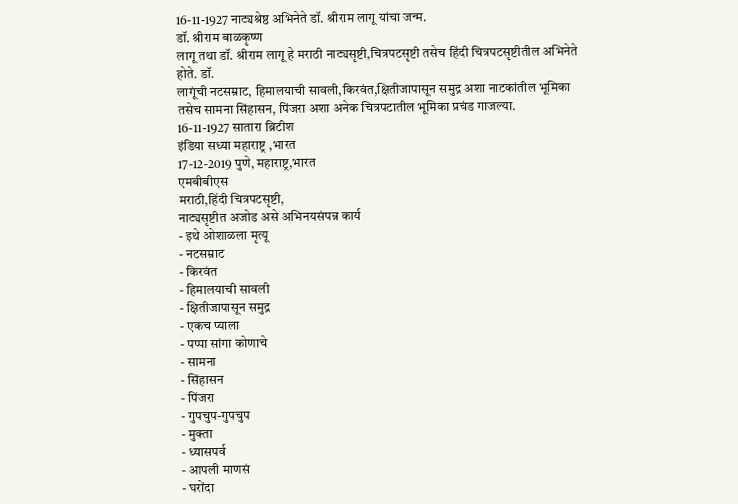16-11-1927 नाट्यश्रेष्ठ अभिनेते डॉ. श्रीराम लागू यांचा जन्म.
डॉ. श्रीराम बाळकृष्ण
लागू तथा डॉ. श्रीराम लागू हे मराठी नाट्यसृष्टी,चित्रपटसृष्टी तसेच हिंदी चित्रपटसृष्टीतील अभिनेते होते. डॉ.
लागूंची नटसम्राट, हिमालयाची सावली,किरवंत,क्षितीजापासून समुद्र अशा नाटकांतील भूमिका
तसेच सामना सिंहासन, पिंजरा अशा अनेक चित्रपटातील भूमिका प्रचंड गाजल्या.
16-11-1927 सातारा ब्रिटीश
इंडिया सध्या महाराष्ट्र ,भारत
17-12-2019 पुणे, महाराष्ट्र,भारत
एमबीबीएस
मराठी,हिंदी चित्रपटसृष्टी,
नाट्यसृष्टीत अजोड असे अभिनयसंपन्न कार्य
- इथे ओशाळला मृत्यू
- नटसम्राट
- किरवंत
- हिमालयाची सावली
- क्षितीजापासून समुद्र
- एकच प्याला
- पप्पा सांगा कोणाचे
- सामना
- सिंहासन
- पिंजरा
- गुपचुप-गुपचुप
- मुक्ता
- ध्यासपर्व
- आपली माणसं
- घरोंदा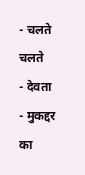- चलते चलते
- देवता
- मुकद्दर का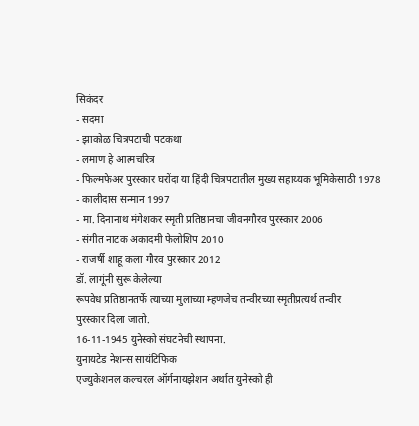सिकंदर
- सदमा
- झाकोळ चित्रपटाची पटकथा
- लमाण हे आत्मचरित्र
- फिल्मफेअर पुरस्कार घरोंदा या हिंदी चित्रपटातील मुख्य सहाय्यक भूमिकेसाठी 1978
- कालीदास सन्मान 1997
- मा. दिनानाथ मंगेशकर स्मृती प्रतिष्ठानचा जीवनगौरव पुरस्कार 2006
- संगीत नाटक अकादमी फेलोशिप 2010
- राजर्षी शाहू कला गौरव पुरस्कार 2012
डॉ. लागूंनी सुरू केलेल्या
रूपवेध प्रतिष्ठानतर्फे त्याच्या मुलाच्या म्हणजेच तन्वीरच्या स्मृतीप्रत्यर्थ तन्वीर
पुरस्कार दिला जातो.
16-11-1945 युनेस्को संघटनेची स्थापना.
युनायटेड नेशन्स सायंटिफिक
एज्युकेशनल कल्चरल ऑर्गनायझेशन अर्थात युनेस्को ही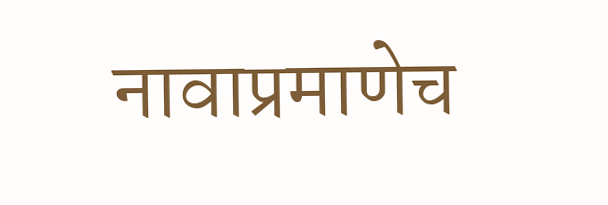नावाप्रमाणेच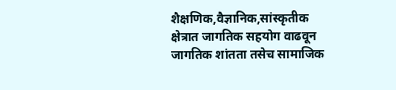शैक्षणिक,वैज्ञानिक,सांस्कृतीक
क्षेत्रात जागतिक सहयोग वाढवून जागतिक शांतता तसेच सामाजिक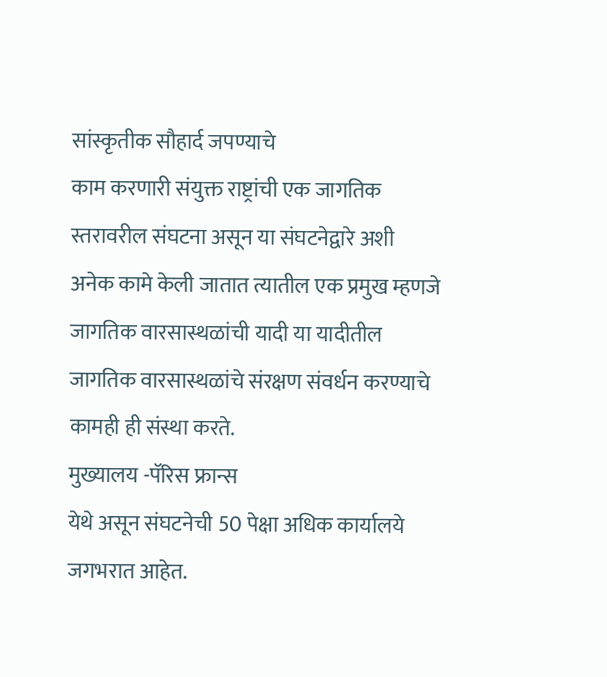सांस्कृतीक सौहार्द जपण्याचे
काम करणारी संयुक्त राष्ट्रांची एक जागतिक स्तरावरील संघटना असून या संघटनेद्वारे अशी
अनेक कामे केली जातात त्यातील एक प्रमुख म्हणजे जागतिक वारसास्थळांची यादी या यादीतील
जागतिक वारसास्थळांचे संरक्षण संवर्धन करण्याचे कामही ही संस्था करते.
मुख्यालय -पॅरिस फ्रान्स
येथे असून संघटनेची 50 पेक्षा अधिक कार्यालये जगभरात आहेत.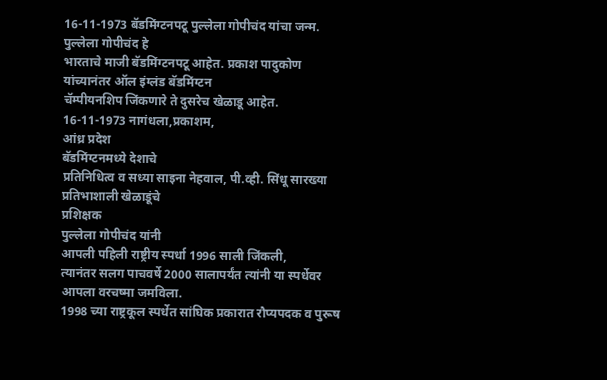16-11-1973 बॅडमिंग्टनपटू पुल्लेला गोपीचंद यांचा जन्म.
पुल्लेला गोपीचंद हे
भारताचे माजी बॅडमिंग्टनपटू आहेत. प्रकाश पादुकोण यांच्यानंतर ऑल इंग्लंड बॅडमिंग्टन
चॅम्पीयनशिप जिंकणारे ते दुसरेच खेळाडू आहेत.
16-11-1973 नागंधला,प्रकाशम,
आंध्र प्रदेश
बॅडमिंग्टनमध्ये देशाचे
प्रतिनिधित्व व सध्या साइना नेहवाल, पी.व्ही. सिंधू सारख्या प्रतिभाशाली खेळाडूंचे
प्रशिक्षक
पुल्लेला गोपीचंद यांनी
आपली पहिली राष्ट्रीय स्पर्धा 1996 साली जिंकली,
त्यानंतर सलग पाचवर्षे 2000 सालापर्यंत त्यांनी या स्पर्धेवर आपला वरचष्मा जमविला.
1998 च्या राष्ट्रकूल स्पर्धेत सांघिक प्रकारात रौप्यपदक व पुरूष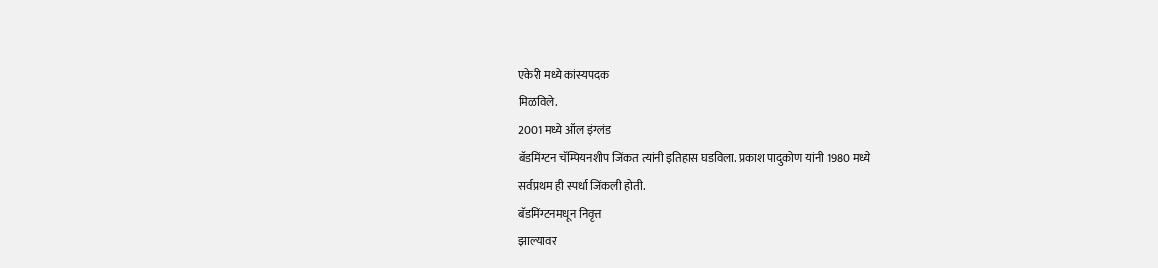एकेरी मध्ये कांस्यपदक
मिळविले.
2001 मध्ये ऑल इंग्लंड
बॅडमिंग्टन चॅम्पियनशीप जिंकत त्यांनी इतिहास घडविला. प्रकाश पादुकोण यांनी 1980 मध्ये
सर्वप्रथम ही स्पर्धा जिंकली होती.
बॅडमिंग्टनमधून निवृत्त
झाल्यावर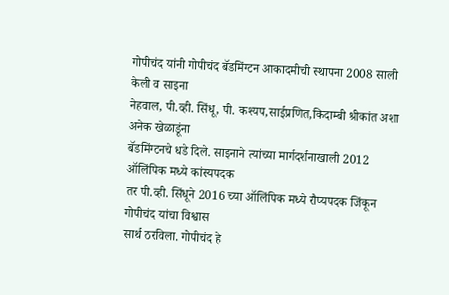गोपीचंद यांनी गोपीचंद बॅडमिंग्टन आकादमीची स्थापना 2008 साली केली व साइना
नेहवाल, पी.व्ही. सिंधू, पी. कश्यप,साईप्रणित,किदाम्बी श्रीकांत अशा अनेक खेळाडूंना
बॅडमिंग्टनचे धडे दिले. साइनाने त्यांच्या मार्गदर्शनाखाली 2012 ऑलिंपिक मध्ये कांस्यपदक
तर पी.व्ही. सिंधूने 2016 च्या ऑलिंपिक मध्ये रौप्यपदक जिंकून गोपीचंद यांचा विश्वास
सार्थ ठरविला. गोपीचंद हे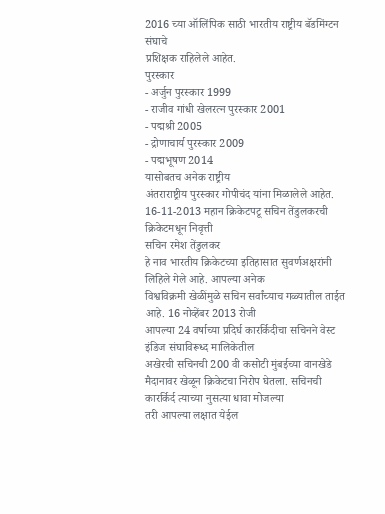2016 च्या ऑलिंपिक साठी भारतीय राष्ट्रीय बॅडमिंग्टन संघाचे
प्रशिक्षक राहिलेले आहेत.
पुरस्कार
- अर्जुन पुरस्कार 1999
- राजीव गांधी खेलरत्न पुरस्कार 2001
- पद्मश्री 2005
- द्रोणाचार्य पुरस्कार 2009
- पद्मभूषण 2014
यासोबतच अनेक राष्ट्रीय
अंतराराष्ट्रीय पुरस्कार गोपीचंद यांना मिळालेले आहेत.
16-11-2013 महान क्रिकेटपटू सचिन तेंडुलकरची क्रिकेटमधून निवृत्ती
सचिन रमेश तेंडुलकर
हे नाव भारतीय क्रिकेटच्या इतिहासात सुवर्णअक्षरांनी लिहिले गेले आहे. आपल्या अनेक
विश्वविक्रमी खेळींमुळे सचिन सर्वांच्याच गळ्यातील ताईत आहे. 16 नोव्हेंबर 2013 रोजी
आपल्या 24 वर्षाच्या प्रदिर्घ कारर्किदीचा सचिनने वेस्ट इंडिज संघाविरूध्द मालिकेतील
अखेरची सचिनची 200 वी कसोटी मुंबईच्या वानखेडे
मैदानावर खेळून क्रिकेटचा निरोप घेतला. सचिनची कारर्किर्द त्याच्या नुसत्या धावा मोजल्या
तरी आपल्या लक्षात येईल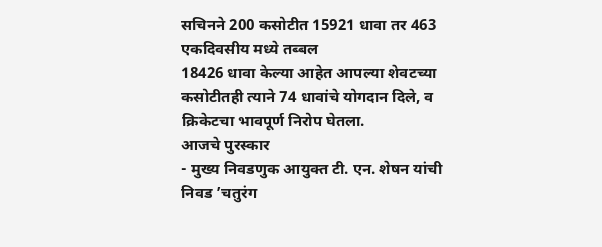सचिनने 200 कसोटीत 15921 धावा तर 463 एकदिवसीय मध्ये तब्बल
18426 धावा केल्या आहेत आपल्या शेवटच्या कसोटीतही त्याने 74 धावांचे योगदान दिले, व
क्रिकेटचा भावपूर्ण निरोप घेतला.
आजचे पुरस्कार
- मुख्य निवडणुक आयुक्त टी. एन. शेषन यांची निवड ’चतुरंग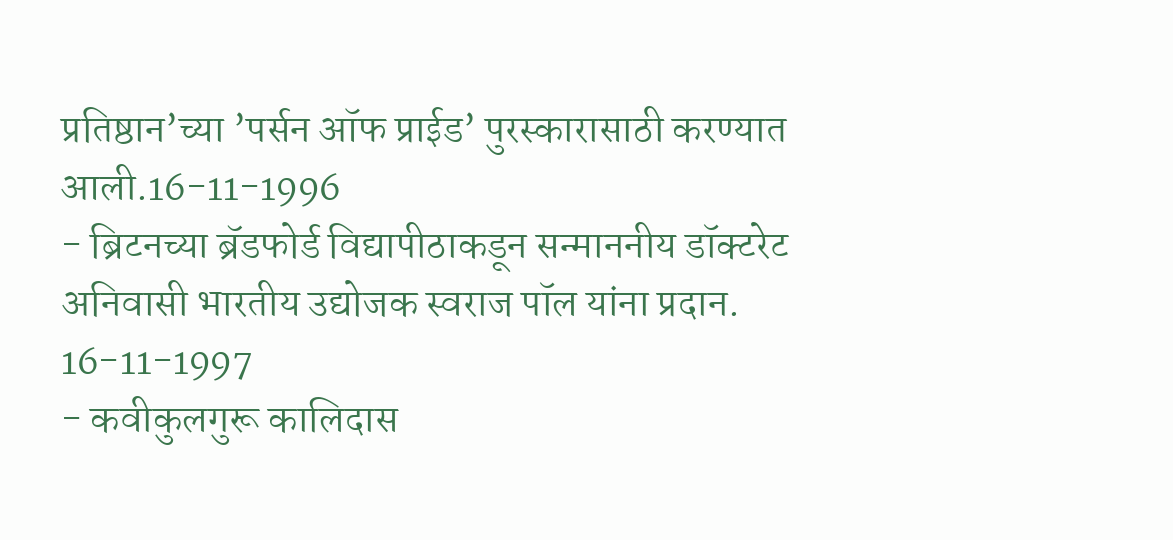प्रतिष्ठान’च्या ’पर्सन ऑफ प्राईड’ पुरस्कारासाठी करण्यात आली.16-11-1996
- ब्रिटनच्या ब्रॅडफोर्ड विद्यापीठाकडून सन्माननीय डॉक्टरेट अनिवासी भारतीय उद्योजक स्वराज पॉल यांना प्रदान. 16-11-1997
- कवीकुलगुरू कालिदास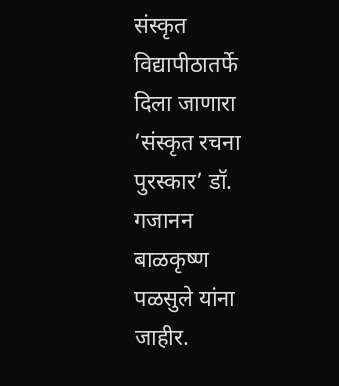संस्कृत विद्यापीठातर्फे दिला जाणारा ’संस्कृत रचना पुरस्कार’ डॉ. गजानन बाळकृष्ण पळसुले यांना जाहीर.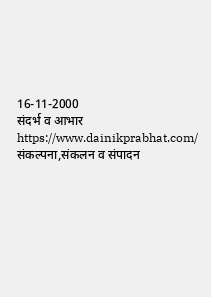16-11-2000
संदर्भ व आभार
https://www.dainikprabhat.com/
संकल्पना,संकलन व संपादन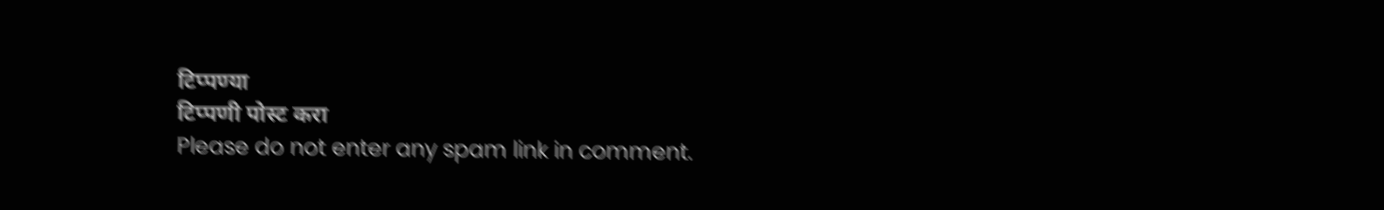टिप्पण्या
टिप्पणी पोस्ट करा
Please do not enter any spam link in comment.